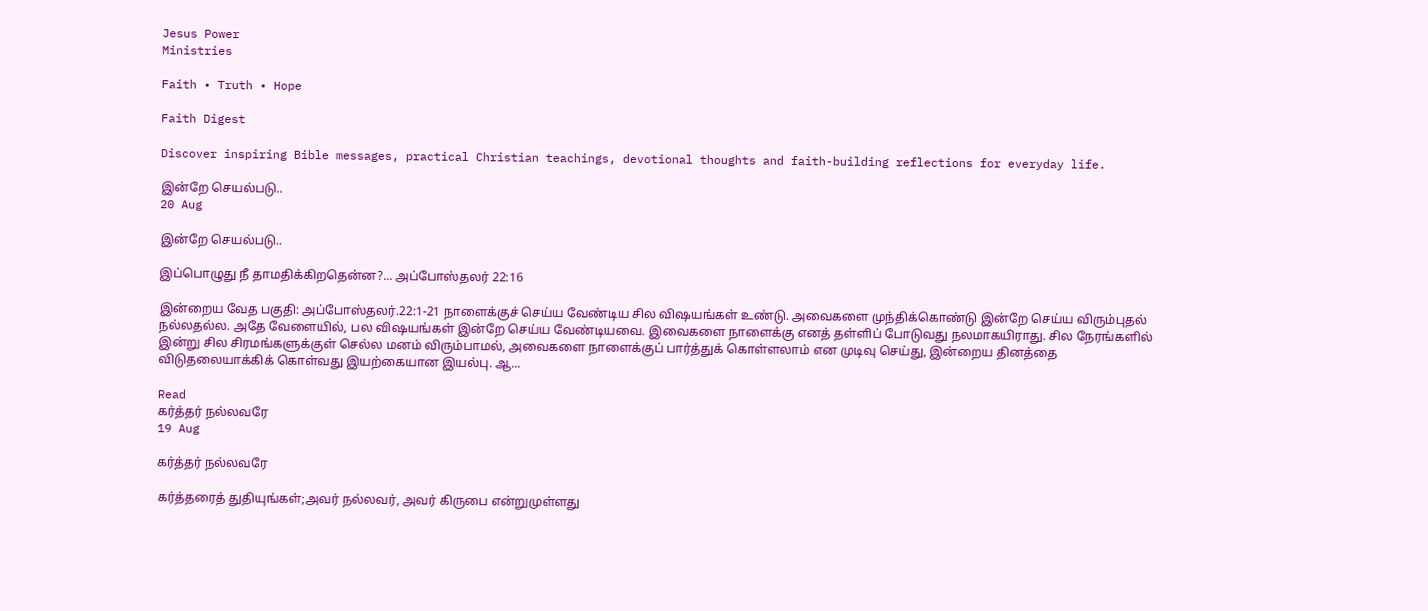Jesus Power
Ministries

Faith • Truth • Hope

Faith Digest

Discover inspiring Bible messages, practical Christian teachings, devotional thoughts and faith-building reflections for everyday life.

இன்றே செயல்படு..
20 Aug

இன்றே செயல்படு..

இப்பொழுது நீ தாமதிக்கிறதென்ன?... அப்போஸ்தலர் 22:16

இன்றைய வேத பகுதி: அப்போஸ்தலர்.22:1-21 நாளைக்குச் செய்ய வேண்டிய சில விஷயங்கள் உண்டு. அவைகளை முந்திக்கொண்டு இன்றே செய்ய விரும்புதல் நல்லதல்ல. அதே வேளையில், பல விஷயங்கள் இன்றே செய்ய வேண்டியவை. இவைகளை நாளைக்கு எனத் தள்ளிப் போடுவது நலமாகயிராது. சில நேரங்களில் இன்று சில சிரமங்களுக்குள் செல்ல மனம் விரும்பாமல், அவைகளை நாளைக்குப் பார்த்துக் கொள்ளலாம் என முடிவு செய்து, இன்றைய தினத்தை விடுதலையாக்கிக் கொள்வது இயற்கையான இயல்பு. ஆ...

Read
கர்த்தர் நல்லவரே
19 Aug

கர்த்தர் நல்லவரே

கர்த்தரைத் துதியுங்கள்;அவர் நல்லவர், அவர் கிருபை என்றுமுள்ளது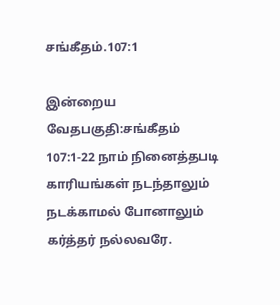சங்கீதம்.107:1

இன்றைய வேதபகுதி:சங்கீதம் 107:1-22 நாம் நினைத்தபடி காரியங்கள் நடந்தாலும் நடக்காமல் போனாலும் கர்த்தர் நல்லவரே.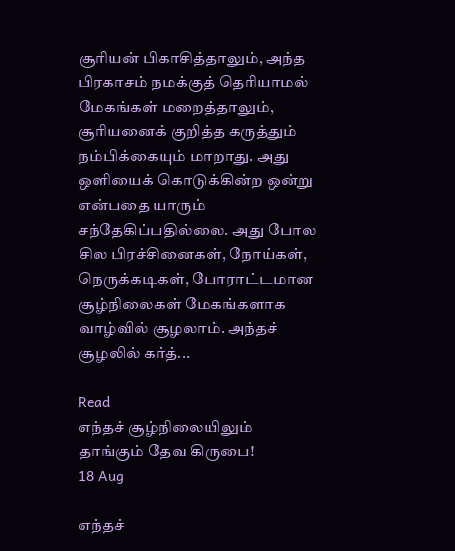சூரியன் பிகாசித்தாலும், அந்த பிரகாசம் நமக்குத் தெரியாமல் மேகங்கள் மறைத்தாலும், சூரியனைக் குறித்த கருத்தும் நம்பிக்கையும் மாறாது. அது ஒளியைக் கொடுக்கின்ற ஒன்று என்பதை யாரும் சந்தேகிப்பதில்லை. அது போல சில பிரச்சினைகள், நோய்கள், நெருக்கடிகள், போராட்டமான சூழ்நிலைகள் மேகங்களாக வாழ்வில் சூழலாம். அந்தச் சூழலில் கர்த்...

Read
எந்தச் சூழ்நிலையிலும் தாங்கும் தேவ கிருபை!
18 Aug

எந்தச்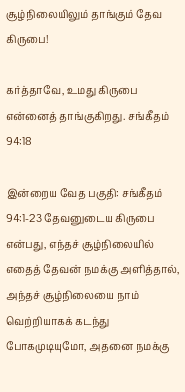சூழ்நிலையிலும் தாங்கும் தேவ கிருபை!

கர்த்தாவே, உமது கிருபை என்னைத் தாங்குகிறது. சங்கீதம் 94:18

இன்றைய வேத பகுதி: சங்கீதம் 94:1-23 தேவனுடைய கிருபை என்பது, எந்தச் சூழ்நிலையில் எதைத் தேவன் நமக்கு அளித்தால், அந்தச் சூழ்நிலையை நாம் வெற்றியாகக் கடந்து போகமுடியுமோ, அதனை நமக்கு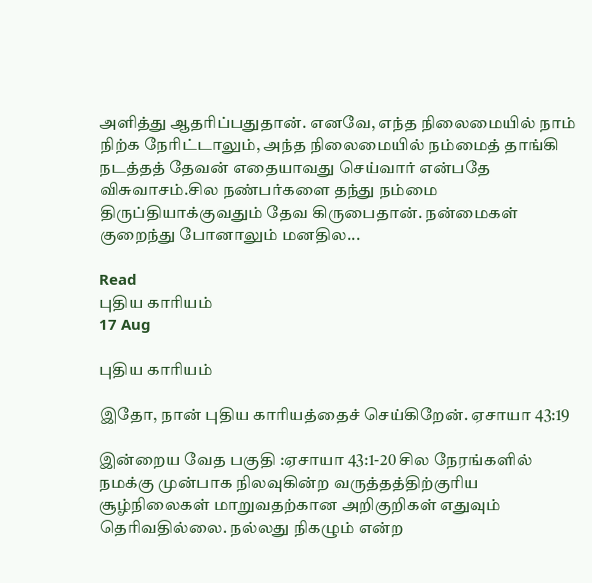அளித்து ஆதரிப்பதுதான். எனவே, எந்த நிலைமையில் நாம் நிற்க நேரிட்டாலும், அந்த நிலைமையில் நம்மைத் தாங்கி நடத்தத் தேவன் எதையாவது செய்வார் என்பதே விசுவாசம்.சில நண்பர்களை தந்து நம்மை திருப்தியாக்குவதும் தேவ கிருபைதான். நன்மைகள் குறைந்து போனாலும் மனதில...

Read
புதிய காரியம்
17 Aug

புதிய காரியம்

இதோ, நான் புதிய காரியத்தைச் செய்கிறேன். ஏசாயா 43:19

இன்றைய வேத பகுதி :ஏசாயா 43:1-20 சில நேரங்களில் நமக்கு முன்பாக நிலவுகின்ற வருத்தத்திற்குரிய சூழ்நிலைகள் மாறுவதற்கான அறிகுறிகள் எதுவும் தெரிவதில்லை. நல்லது நிகழும் என்ற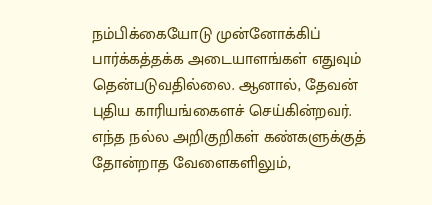நம்பிக்கையோடு முன்னோக்கிப் பார்க்கத்தக்க அடையாளங்கள் எதுவும் தென்படுவதில்லை. ஆனால், தேவன் புதிய காரியங்கைளச் செய்கின்றவர். எந்த நல்ல அறிகுறிகள் கண்களுக்குத் தோன்றாத வேளைகளிலும்,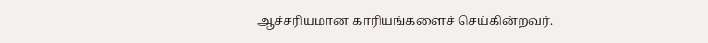ஆச்சரியமான காரியங்களைச் செய்கின்றவர்.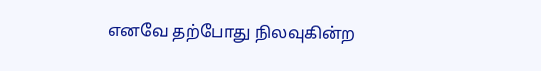எனவே தற்போது நிலவுகின்ற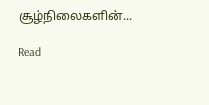சூழ்நிலைகளின்...

Read